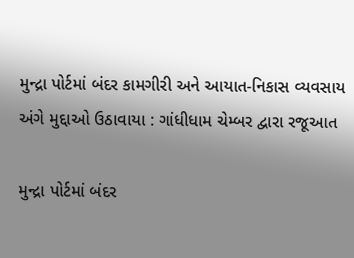મુન્દ્રા પોર્ટમાં બંદર કામગીરી અને આયાત-નિકાસ વ્યવસાય અંગે મુદ્દાઓ ઉઠાવાયા : ગાંધીધામ ચેમ્બર દ્વારા રજૂઆત

મુન્દ્રા પોર્ટમાં બંદર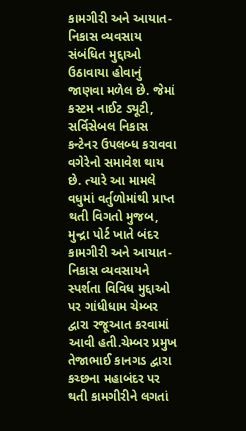કામગીરી અને આયાત-નિકાસ વ્યવસાય સંબંધિત મુદ્દાઓ ઉઠાવાયા હોવાનું જાણવા મળેલ છે. જેમાં કસ્ટમ નાઈટ ડ્યૂટી, સર્વિસેબલ નિકાસ કન્ટેનર ઉપલબ્ધ કરાવવા વગેરેનો સમાવેશ થાય છે. ત્યારે આ મામલે વધુમાં વર્તુળોમાંથી પ્રાપ્ત થતી વિગતો મુજબ, મુન્દ્રા પોર્ટ ખાતે બંદર કામગીરી અને આયાત-નિકાસ વ્યવસાયને સ્પર્શતા વિવિધ મુદ્દાઓ પર ગાંધીધામ ચેમ્બર દ્વારા રજૂઆત કરવામાં આવી હતી.ચેમ્બર પ્રમુખ તેજાભાઈ કાનગડ દ્વારા કચ્છના મહાબંદર પર થતી કામગીરીને લગતાં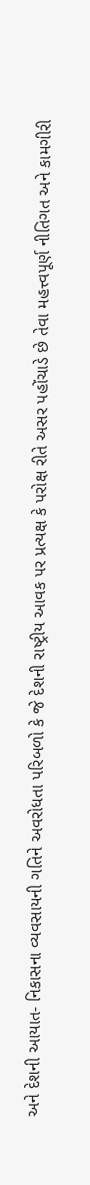અને દેશની આયાત- નિકાસના વ્યવસાયની ગતિને અવરોધતા પરિબળો કે જે દેશની રાષ્ટ્રીય આવક પર પ્રત્યક્ષ કે પરોક્ષ રીતે અસર પહોંચાડે છે તેવા મહત્ત્વપૂર્ણ નીતિગત અને કામગીરી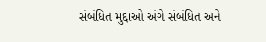સંબંધિત મુદ્દાઓ અંગે સંબંધિત અને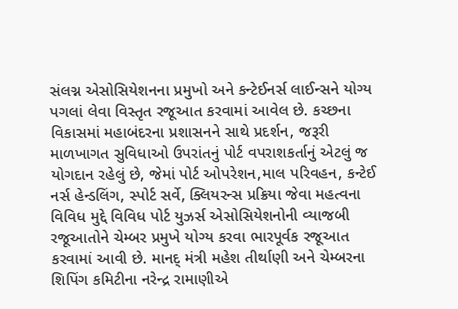સંલગ્ન એસોસિયેશનના પ્રમુખો અને કન્ટેઈનર્સ લાઈન્સને યોગ્ય પગલાં લેવા વિસ્તૃત રજૂઆત કરવામાં આવેલ છે. કચ્છના વિકાસમાં મહાબંદરના પ્રશાસનને સાથે પ્રદર્શન, જરૂરી માળખાગત સુવિધાઓ ઉપરાંતનું પોર્ટ વપરાશકર્તાનું એટલું જ યોગદાન રહેલું છે, જેમાં પોર્ટ ઓપરેશન,માલ પરિવહન, કન્ટેઈ નર્સ હેન્ડલિંગ, સ્પોર્ટ સર્વે, ક્લિયરન્સ પ્રક્રિયા જેવા મહત્વના વિવિધ મુદ્દે વિવિધ પોર્ટ યુઝર્સ એસોસિયેશનોની વ્યાજબી રજૂઆતોને ચેમ્બર પ્રમુખે યોગ્ય કરવા ભારપૂર્વક રજૂઆત કરવામાં આવી છે. માનદ્ મંત્રી મહેશ તીર્થાણી અને ચેમ્બરના શિપિંગ કમિટીના નરેન્દ્ર રામાણીએ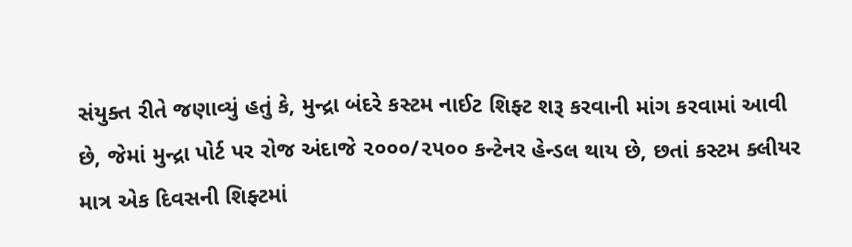સંયુક્ત રીતે જણાવ્યું હતું કે, મુન્દ્રા બંદરે કસ્ટમ નાઈટ શિફ્ટ શરૂ કરવાની માંગ કરવામાં આવી છે, જેમાં મુન્દ્રા પોર્ટ પર રોજ અંદાજે ૨૦૦૦/૨૫૦૦ કન્ટેનર હેન્ડલ થાય છે, છતાં કસ્ટમ ક્લીયર માત્ર એક દિવસની શિફ્ટમાં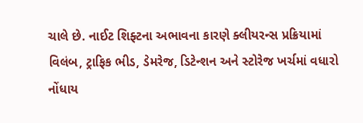ચાલે છે. નાઈટ શિફ્ટના અભાવના કારણે ક્લીયરન્સ પ્રક્રિયામાં વિલંબ, ટ્રાફિક ભીડ, ડેમરેજ, ડિટેન્શન અને સ્ટોરેજ ખર્ચમાં વધારો નોંધાય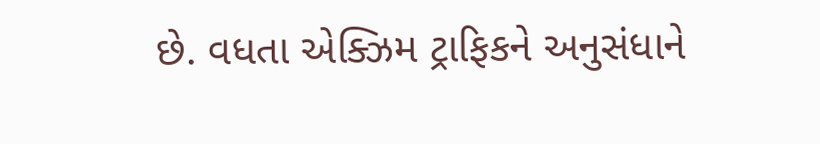છે. વધતા એક્ઝિમ ટ્રાફિકને અનુસંધાને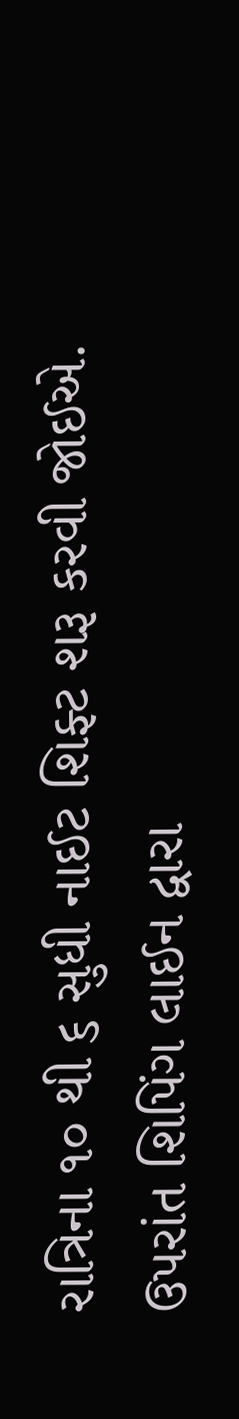રાત્રિના ૧૦ થી ૬ સુધી નાઈટ શિફ્ટ શરૂ કરવી જોઈએ. ઉપરાંત શિપિંગ લાઈન દ્વારા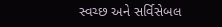સ્વચ્છ અને સર્વિસેબલ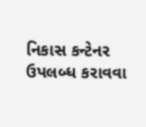નિકાસ કન્ટેનર ઉપલબ્ધ કરાવવા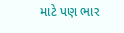માટે પણ ભાર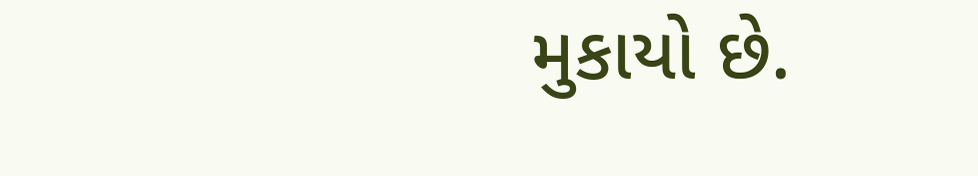મુકાયો છે.